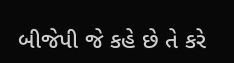બીજેપી જે કહે છે તે કરે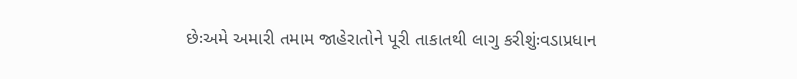છેઃઅમે અમારી તમામ જાહેરાતોને પૂરી તાકાતથી લાગુ કરીશુંઃવડાપ્રધાન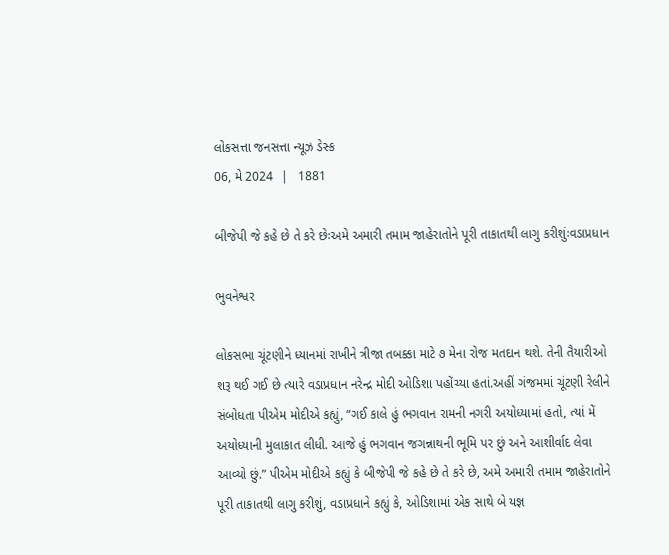લોકસત્તા જનસત્તા ન્યૂઝ ડેસ્ક
06, મે 2024  |   1881

બીજેપી જે કહે છે તે કરે છેઃઅમે અમારી તમામ જાહેરાતોને પૂરી તાકાતથી લાગુ કરીશુંઃવડાપ્રધાન

ભુવનેશ્વર

લોકસભા ચૂંટણીને ધ્યાનમાં રાખીને ત્રીજા તબક્કા માટે ૭ મેના રોજ મતદાન થશે. તેની તૈયારીઓ શરૂ થઈ ગઈ છે ત્યારે વડાપ્રધાન નરેન્દ્ર મોદી ઓડિશા પહોંચ્યા હતાં.અહીં ગંજમમાં ચૂંટણી રેલીને સંબોધતા પીએમ મોદીએ કહ્યું, “ગઈ કાલે હું ભગવાન રામની નગરી અયોધ્યામાં હતો, ત્યાં મેં અયોધ્યાની મુલાકાત લીધી. આજે હું ભગવાન જગન્નાથની ભૂમિ પર છું અને આશીર્વાદ લેવા આવ્યો છું.” પીએમ મોદીએ કહ્યું કે બીજેપી જે કહે છે તે કરે છે, અમે અમારી તમામ જાહેરાતોને પૂરી તાકાતથી લાગુ કરીશું, વડાપ્રધાને કહ્યું કે, ઓડિશામાં એક સાથે બે યજ્ઞ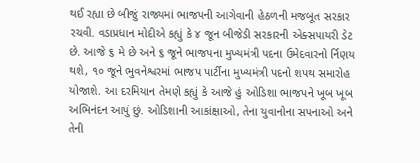થઈ રહ્યા છે બીજું રાજ્યમાં ભાજપની આગેવાની હેઠળની મજબૂત સરકાર રચવી. વડાપ્રધાન મોદીએ કહ્યું કે ૪ જૂન બીજેડી સરકારની એક્સપાયરી ડેટ છે. આજે ૬ મે છે અને ૬ જૂને ભાજપના મુખ્યમંત્રી પદના ઉમેદવારનો ર્નિણય થશે, ૧૦ જૂને ભુવનેશ્વરમાં ભાજપ પાર્ટીના મુખ્યમંત્રી પદનો શપથ સમારોહ યોજાશે. આ દરમિયાન તેમણે કહ્યું કે આજે હું ઓડિશા ભાજપને ખૂબ ખૂબ અભિનંદન આપું છું. ઓડિશાની આકાંક્ષાઓ, તેના યુવાનોના સપનાઓ અને તેની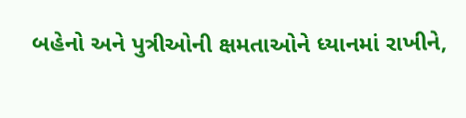બહેનો અને પુત્રીઓની ક્ષમતાઓને ધ્યાનમાં રાખીને,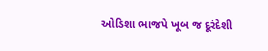ઓડિશા ભાજપે ખૂબ જ દૂરંદેશી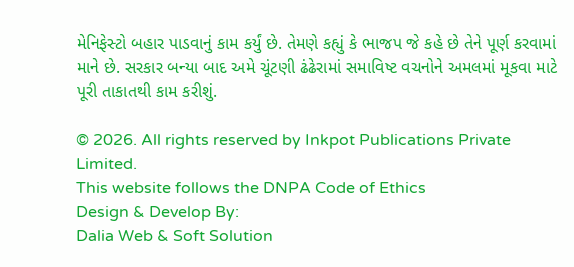મેનિફેસ્ટો બહાર પાડવાનું કામ કર્યું છે. તેમણે કહ્યું કે ભાજપ જે કહે છે તેને પૂર્ણ કરવામાં માને છે. સરકાર બન્યા બાદ અમે ચૂંટણી ઢંઢેરામાં સમાવિષ્ટ વચનોને અમલમાં મૂકવા માટે પૂરી તાકાતથી કામ કરીશું.

© 2026. All rights reserved by Inkpot Publications Private Limited.
This website follows the DNPA Code of Ethics
Design & Develop By:
Dalia Web & Soft Solution